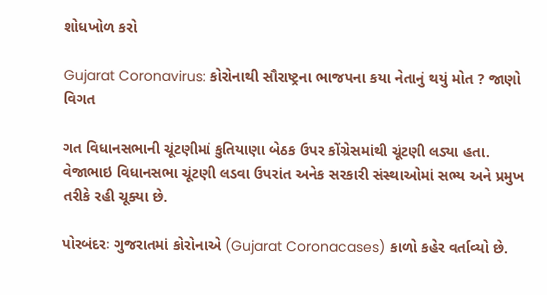શોધખોળ કરો

Gujarat Coronavirus: કોરોનાથી સૌરાષ્ટ્રના ભાજપના કયા નેતાનું થયું મોત ? જાણો વિગત

ગત વિધાનસભાની ચૂંટણીમાં કુતિયાણા બેઠક ઉપર કોંગ્રેસમાંથી ચૂંટણી લડ્યા હતા. વેજાભાઇ વિધાનસભા ચૂંટણી લડવા ઉપરાંત અનેક સરકારી સંસ્થાઓમાં સભ્ય અને પ્રમુખ તરીકે રહી ચૂક્યા છે.

પોરબંદરઃ ગુજરાતમાં કોરોનાએ (Gujarat Coronacases) કાળો કહેર વર્તાવ્યો છે.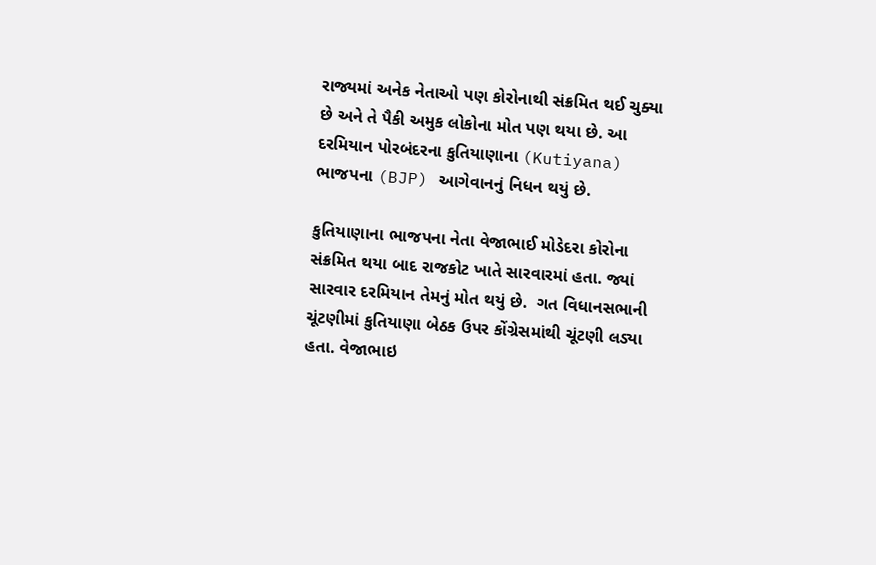રાજ્યમાં અનેક નેતાઓ પણ કોરોનાથી સંક્રમિત થઈ ચુક્યા છે અને તે પૈકી અમુક લોકોના મોત પણ થયા છે. આ દરમિયાન પોરબંદરના કુતિયાણાના (Kutiyana) ભાજપના (BJP) આગેવાનનું નિધન થયું છે.

કુતિયાણાના ભાજપના નેતા વેજાભાઈ મોડેદરા કોરોના સંક્રમિત થયા બાદ રાજકોટ ખાતે સારવારમાં હતા. જ્યાં સારવાર દરમિયાન તેમનું મોત થયું છે.  ગત વિધાનસભાની ચૂંટણીમાં કુતિયાણા બેઠક ઉપર કોંગ્રેસમાંથી ચૂંટણી લડ્યા હતા. વેજાભાઇ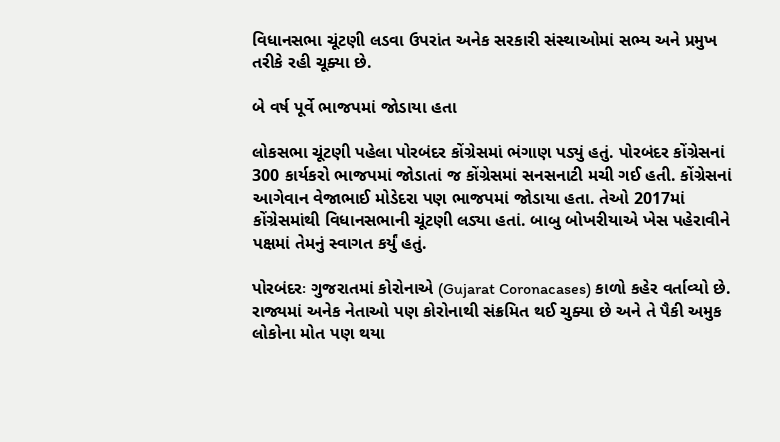વિધાનસભા ચૂંટણી લડવા ઉપરાંત અનેક સરકારી સંસ્થાઓમાં સભ્ય અને પ્રમુખ તરીકે રહી ચૂક્યા છે.

બે વર્ષ પૂર્વે ભાજપમાં જોડાયા હતા

લોકસભા ચૂંટણી પહેલા પોરબંદર કોંગ્રેસમાં ભંગાણ પડ્યું હતું. પોરબંદર કોંગ્રેસનાં 300 કાર્યકરો ભાજપમાં જોડાતાં જ કોંગ્રેસમાં સનસનાટી મચી ગઈ હતી. કોંગ્રેસનાં આગેવાન વેજાભાઈ મોડેદરા પણ ભાજપમાં જોડાયા હતા. તેઓ 2017માં કોંગ્રેસમાંથી વિધાનસભાની ચૂંટણી લડ્યા હતાં. બાબુ બોખરીયાએ ખેસ પહેરાવીને પક્ષમાં તેમનું સ્વાગત કર્યું હતું.

પોરબંદરઃ ગુજરાતમાં કોરોનાએ (Gujarat Coronacases) કાળો કહેર વર્તાવ્યો છે. રાજ્યમાં અનેક નેતાઓ પણ કોરોનાથી સંક્રમિત થઈ ચુક્યા છે અને તે પૈકી અમુક લોકોના મોત પણ થયા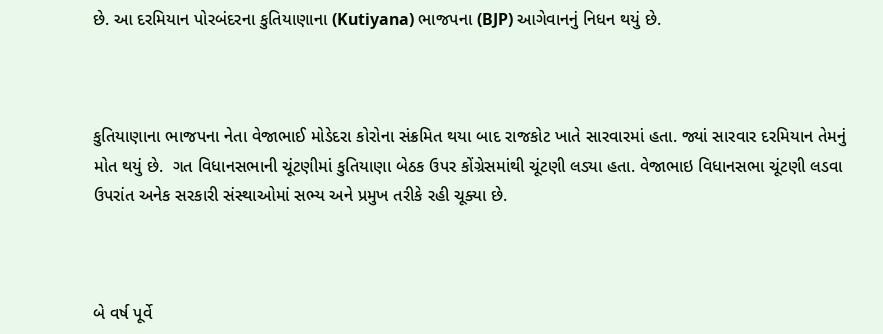છે. આ દરમિયાન પોરબંદરના કુતિયાણાના (Kutiyana) ભાજપના (BJP) આગેવાનનું નિધન થયું છે.



કુતિયાણાના ભાજપના નેતા વેજાભાઈ મોડેદરા કોરોના સંક્રમિત થયા બાદ રાજકોટ ખાતે સારવારમાં હતા. જ્યાં સારવાર દરમિયાન તેમનું મોત થયું છે.  ગત વિધાનસભાની ચૂંટણીમાં કુતિયાણા બેઠક ઉપર કોંગ્રેસમાંથી ચૂંટણી લડ્યા હતા. વેજાભાઇ વિધાનસભા ચૂંટણી લડવા ઉપરાંત અનેક સરકારી સંસ્થાઓમાં સભ્ય અને પ્રમુખ તરીકે રહી ચૂક્યા છે.



બે વર્ષ પૂર્વે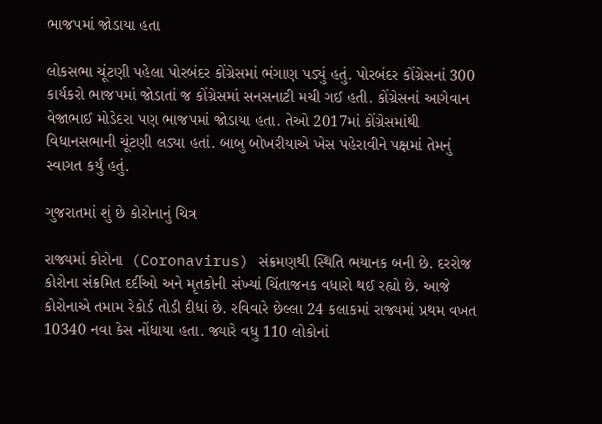ભાજપમાં જોડાયા હતા

લોકસભા ચૂંટણી પહેલા પોરબંદર કોંગ્રેસમાં ભંગાણ પડ્યું હતું. પોરબંદર કોંગ્રેસનાં 300 કાર્યકરો ભાજપમાં જોડાતાં જ કોંગ્રેસમાં સનસનાટી મચી ગઈ હતી. કોંગ્રેસનાં આગેવાન વેજાભાઈ મોડેદરા પણ ભાજપમાં જોડાયા હતા. તેઓ 2017માં કોંગ્રેસમાંથી વિધાનસભાની ચૂંટણી લડ્યા હતાં. બાબુ બોખરીયાએ ખેસ પહેરાવીને પક્ષમાં તેમનું સ્વાગત કર્યું હતું.

ગુજરાતમાં શું છે કોરોનાનું ચિત્ર

રાજ્યમાં કોરોના  (Coronavirus) સંક્રમણથી સ્થિતિ ભયાનક બની છે. દરરોજ કોરોના સંક્રમિત દર્દીઓ અને મૃતકોની સંખ્યાં ચિંતાજનક વધારો થઈ રહ્યો છે. આજે કોરોનાએ તમામ રેકોર્ડ તોડી દીધાં છે. રવિવારે છેલ્લા 24 કલાકમાં રાજ્યમાં પ્રથમ વખત 10340 નવા કેસ નોંધાયા હતા. જ્યારે વધુ 110 લોકોનાં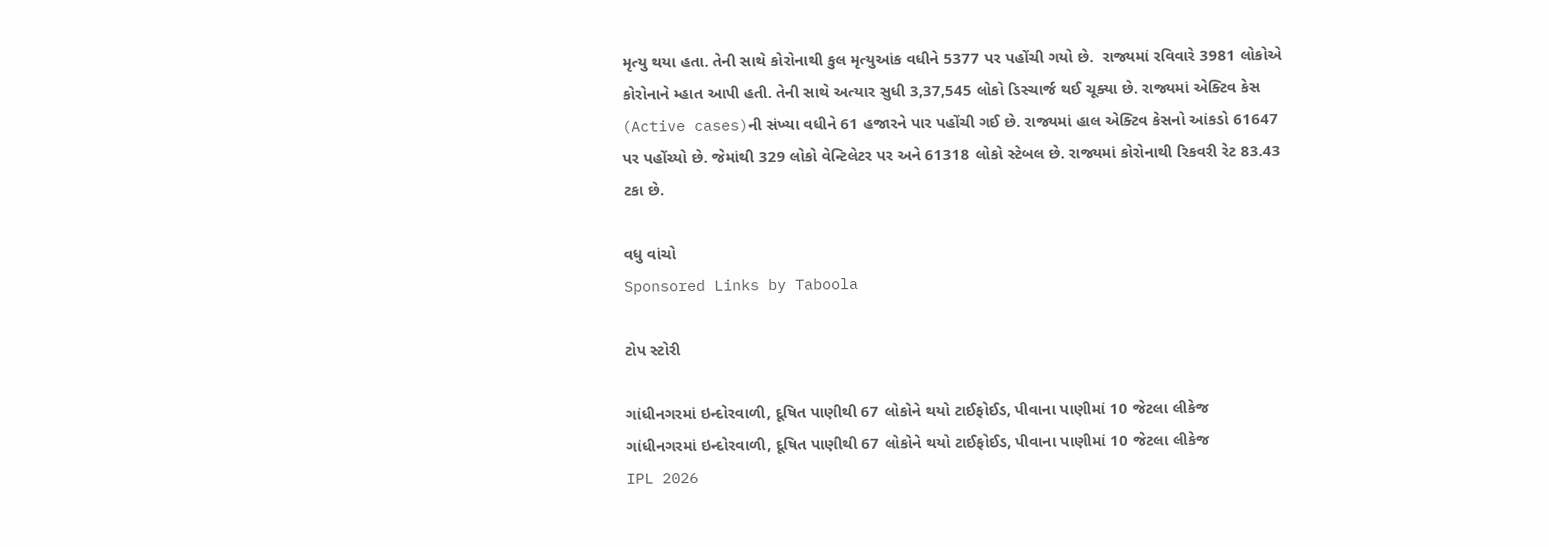મૃત્યુ થયા હતા. તેની સાથે કોરોનાથી કુલ મૃત્યુઆંક વધીને 5377 પર પહોંચી ગયો છે.  રાજ્યમાં રવિવારે 3981 લોકોએ કોરોનાને મ્હાત આપી હતી. તેની સાથે અત્યાર સુધી 3,37,545 લોકો ડિસ્ચાર્જ થઈ ચૂક્યા છે. રાજ્યમાં એક્ટિવ કેસ (Active cases)ની સંખ્યા વધીને 61 હજારને પાર પહોંચી ગઈ છે. રાજ્યમાં હાલ એક્ટિવ કેસનો આંકડો 61647 પર પહોંચ્યો છે. જેમાંથી 329 લોકો વેન્ટિલેટર પર અને 61318 લોકો સ્ટેબલ છે. રાજ્યમાં કોરોનાથી રિકવરી રેટ 83.43  ટકા છે.

વધુ વાંચો
Sponsored Links by Taboola

ટોપ સ્ટોરી

ગાંધીનગરમાં ઇન્દોરવાળી, દૂષિત પાણીથી 67 લોકોને થયો ટાઈફોઈડ, પીવાના પાણીમાં 10 જેટલા લીકેજ
ગાંધીનગરમાં ઇન્દોરવાળી, દૂષિત પાણીથી 67 લોકોને થયો ટાઈફોઈડ, પીવાના પાણીમાં 10 જેટલા લીકેજ
IPL 2026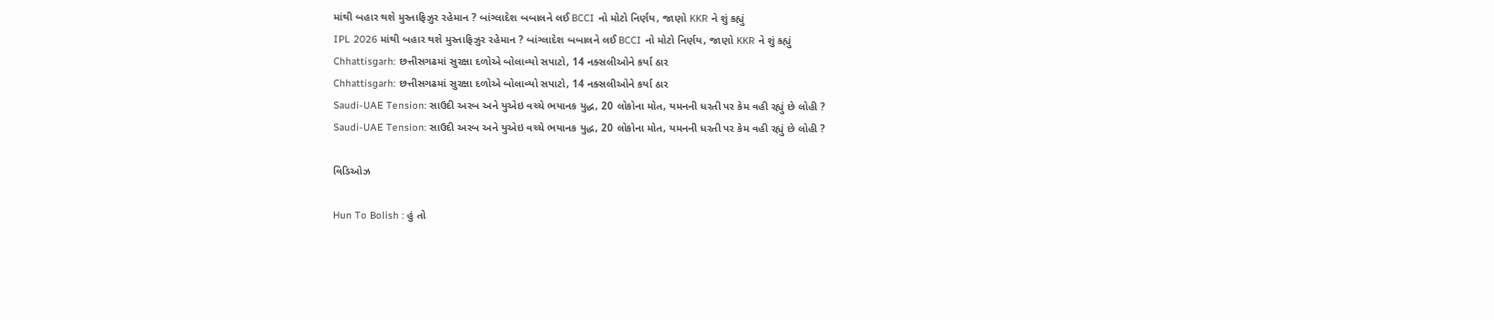માંથી બહાર થશે મુસ્તાફિઝુર રહેમાન ? બાંગ્લાદેશ બબાલને લઈ BCCI નો મોટો નિર્ણય, જાણો KKR ને શું કહ્યું
IPL 2026 માંથી બહાર થશે મુસ્તાફિઝુર રહેમાન ? બાંગ્લાદેશ બબાલને લઈ BCCI નો મોટો નિર્ણય, જાણો KKR ને શું કહ્યું
Chhattisgarh: છત્તીસગઢમાં સુરક્ષા દળોએ બોલાવ્યો સપાટો, 14 નક્સલીઓને કર્યા ઠાર
Chhattisgarh: છત્તીસગઢમાં સુરક્ષા દળોએ બોલાવ્યો સપાટો, 14 નક્સલીઓને કર્યા ઠાર
Saudi-UAE Tension: સાઉદી અરબ અને યુએઇ વચ્ચે ભયાનક યુદ્ધ, 20 લોકોના મોત, યમનની ધરતી પર કેમ વહી રહ્યું છે લોહી ?
Saudi-UAE Tension: સાઉદી અરબ અને યુએઇ વચ્ચે ભયાનક યુદ્ધ, 20 લોકોના મોત, યમનની ધરતી પર કેમ વહી રહ્યું છે લોહી ?

વિડિઓઝ

Hun To Bolish : હું તો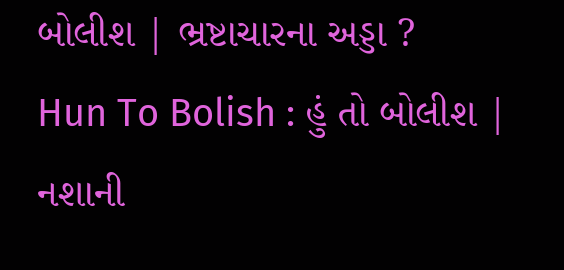બોલીશ | ભ્રષ્ટાચારના અડ્ડા ?
Hun To Bolish : હું તો બોલીશ | નશાની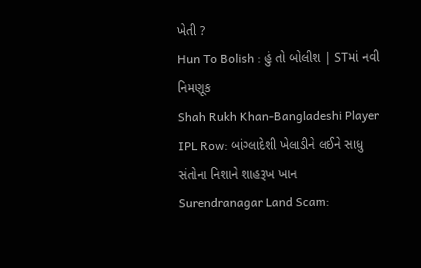ખેતી ?
Hun To Bolish : હું તો બોલીશ | STમાં નવી નિમણૂક
Shah Rukh Khan-Bangladeshi Player IPL Row: બાંગ્લાદેશી ખેલાડીને લઈને સાધુ સંતોના નિશાને શાહરૂખ ખાન
Surendranagar Land Scam: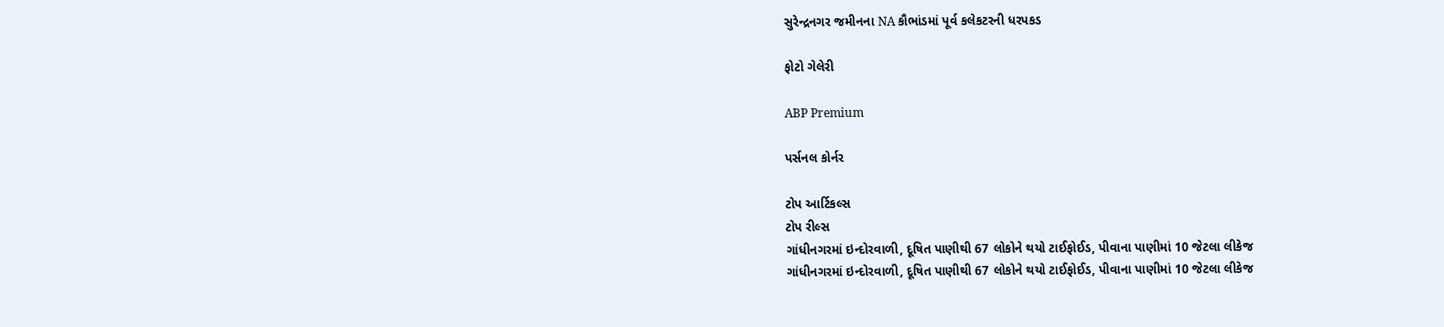સુરેન્દ્રનગર જમીનના NA કૌભાંડમાં પૂર્વ કલેકટરની ધરપકડ

ફોટો ગેલેરી

ABP Premium

પર્સનલ કોર્નર

ટોપ આર્ટિકલ્સ
ટોપ રીલ્સ
ગાંધીનગરમાં ઇન્દોરવાળી, દૂષિત પાણીથી 67 લોકોને થયો ટાઈફોઈડ, પીવાના પાણીમાં 10 જેટલા લીકેજ
ગાંધીનગરમાં ઇન્દોરવાળી, દૂષિત પાણીથી 67 લોકોને થયો ટાઈફોઈડ, પીવાના પાણીમાં 10 જેટલા લીકેજ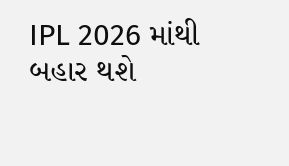IPL 2026 માંથી બહાર થશે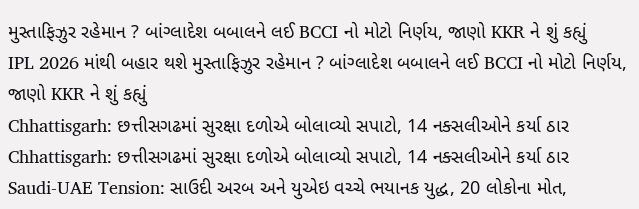મુસ્તાફિઝુર રહેમાન ? બાંગ્લાદેશ બબાલને લઈ BCCI નો મોટો નિર્ણય, જાણો KKR ને શું કહ્યું
IPL 2026 માંથી બહાર થશે મુસ્તાફિઝુર રહેમાન ? બાંગ્લાદેશ બબાલને લઈ BCCI નો મોટો નિર્ણય, જાણો KKR ને શું કહ્યું
Chhattisgarh: છત્તીસગઢમાં સુરક્ષા દળોએ બોલાવ્યો સપાટો, 14 નક્સલીઓને કર્યા ઠાર
Chhattisgarh: છત્તીસગઢમાં સુરક્ષા દળોએ બોલાવ્યો સપાટો, 14 નક્સલીઓને કર્યા ઠાર
Saudi-UAE Tension: સાઉદી અરબ અને યુએઇ વચ્ચે ભયાનક યુદ્ધ, 20 લોકોના મોત,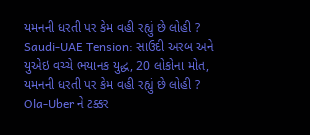યમનની ધરતી પર કેમ વહી રહ્યું છે લોહી ?
Saudi-UAE Tension: સાઉદી અરબ અને યુએઇ વચ્ચે ભયાનક યુદ્ધ, 20 લોકોના મોત, યમનની ધરતી પર કેમ વહી રહ્યું છે લોહી ?
Ola-Uber ને ટક્કર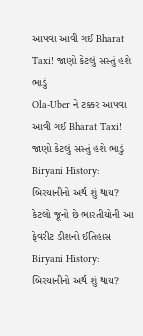આપવા આવી ગઈ Bharat Taxi! જાણો કેટલું સસ્તું હશે ભાડું
Ola-Uber ને ટક્કર આપવા આવી ગઈ Bharat Taxi! જાણો કેટલું સસ્તું હશે ભાડું
Biryani History: બિરયાનીનો અર્થ શું થાય? કેટલો જૂનો છે ભારતીયોની આ ફેવરીટ ડીશનો ઈતિહાસ
Biryani History: બિરયાનીનો અર્થ શું થાય?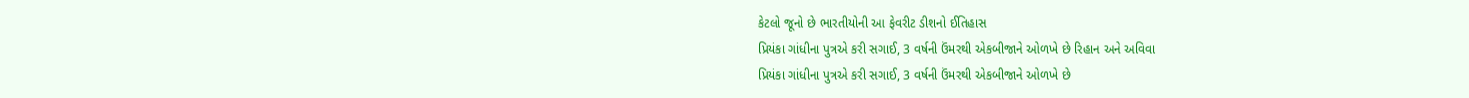કેટલો જૂનો છે ભારતીયોની આ ફેવરીટ ડીશનો ઈતિહાસ
પ્રિયંકા ગાંધીના પુત્રએ કરી સગાઈ, 3 વર્ષની ઉંમરથી એકબીજાને ઓળખે છે રિહાન અને અવિવા
પ્રિયંકા ગાંધીના પુત્રએ કરી સગાઈ, 3 વર્ષની ઉંમરથી એકબીજાને ઓળખે છે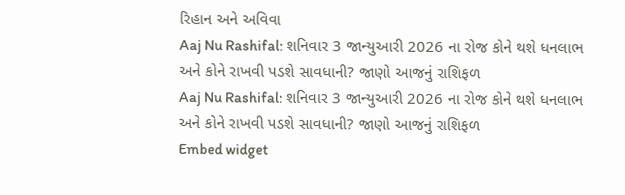રિહાન અને અવિવા
Aaj Nu Rashifal: શનિવાર 3 જાન્યુઆરી 2026 ના રોજ કોને થશે ધનલાભ અને કોને રાખવી પડશે સાવધાની? જાણો આજનું રાશિફળ
Aaj Nu Rashifal: શનિવાર 3 જાન્યુઆરી 2026 ના રોજ કોને થશે ધનલાભ અને કોને રાખવી પડશે સાવધાની? જાણો આજનું રાશિફળ
Embed widget